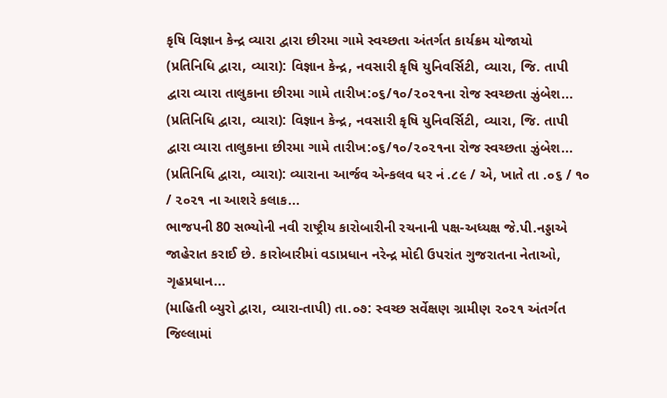કૃષિ વિજ્ઞાન કેન્દ્ર વ્યારા દ્વારા છીરમા ગામે સ્વચ્છતા અંતર્ગત કાર્યક્રમ યોજાયો
(પ્રતિનિધિ દ્વારા, વ્યારા): વિજ્ઞાન કેન્દ્ર, નવસારી કૃષિ યુનિવર્સિટી, વ્યારા, જિ. તાપી દ્વારા વ્યારા તાલુકાના છીરમા ગામે તારીખ:૦૬/૧૦/૨૦૨૧ના રોજ સ્વચ્છતા ઝુંબેશ...
(પ્રતિનિધિ દ્વારા, વ્યારા): વિજ્ઞાન કેન્દ્ર, નવસારી કૃષિ યુનિવર્સિટી, વ્યારા, જિ. તાપી દ્વારા વ્યારા તાલુકાના છીરમા ગામે તારીખ:૦૬/૧૦/૨૦૨૧ના રોજ સ્વચ્છતા ઝુંબેશ...
(પ્રતિનિધિ દ્વારા, વ્યારા): વ્યારાના આર્જવ એન્કલવ ધર નં .૮૯ / એ, ખાતે તા .૦૬ / ૧૦ / ૨૦૨૧ ના આશરે કલાક...
ભાજપની 80 સભ્યોની નવી રાષ્ટ્રીય કારોબારીની રચનાની પક્ષ-અધ્યક્ષ જે.પી.નડ્ડાએ જાહેરાત કરાઈ છે. કારોબારીમાં વડાપ્રધાન નરેન્દ્ર મોદી ઉપરાંત ગુજરાતના નેતાઓ, ગૃહપ્રધાન...
(માહિતી બ્યુરો દ્વારા, વ્યારા-તાપી) તા.૦૭: સ્વચ્છ સર્વેક્ષણ ગ્રામીણ ૨૦૨૧ અંતર્ગત જિલ્લામાં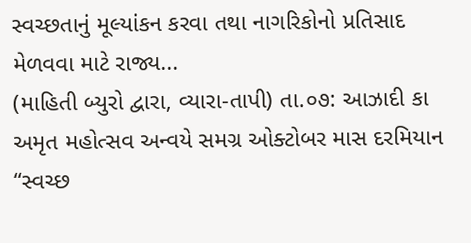સ્વચ્છતાનું મૂલ્યાંકન કરવા તથા નાગરિકોનો પ્રતિસાદ મેળવવા માટે રાજ્ય...
(માહિતી બ્યુરો દ્વારા, વ્યારા-તાપી) તા.૦૭: આઝાદી કા અમૃત મહોત્સવ અન્વયે સમગ્ર ઓક્ટોબર માસ દરમિયાન “સ્વચ્છ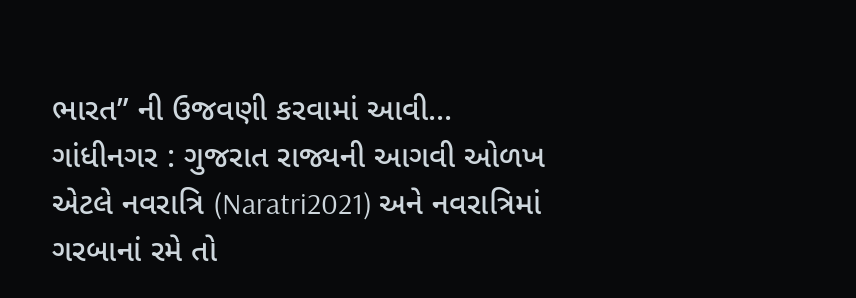ભારત” ની ઉજવણી કરવામાં આવી...
ગાંધીનગર : ગુજરાત રાજ્યની આગવી ઓળખ એટલે નવરાત્રિ (Naratri2021) અને નવરાત્રિમાં ગરબાનાં રમે તો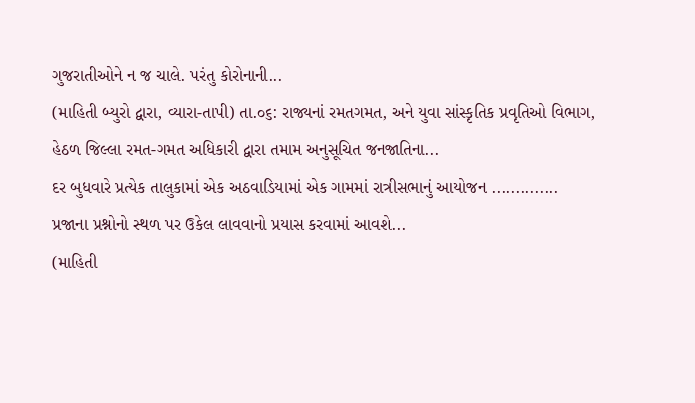ગુજરાતીઓને ન જ ચાલે. પરંતુ કોરોનાની...
(માહિતી બ્યુરો દ્વારા, વ્યારા-તાપી) તા.૦૬: રાજ્યનાં રમતગમત, અને યુવા સાંસ્કૃતિક પ્રવૃતિઓ વિભાગ, હેઠળ જિલ્લા રમત-ગમત અધિકારી દ્વારા તમામ અનુસૂચિત જનજાતિના...
દર બુધવારે પ્રત્યેક તાલુકામાં એક અઠવાડિયામાં એક ગામમાં રાત્રીસભાનું આયોજન .............. પ્રજાના પ્રશ્નોનો સ્થળ પર ઉકેલ લાવવાનો પ્રયાસ કરવામાં આવશે...
(માહિતી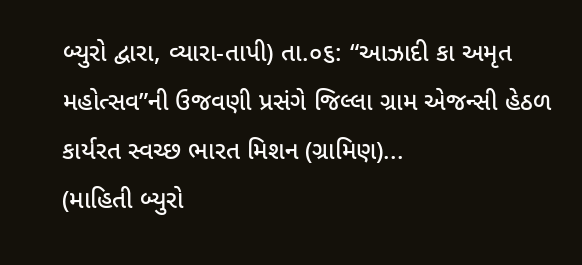બ્યુરો દ્વારા, વ્યારા-તાપી) તા.૦૬: “આઝાદી કા અમૃત મહોત્સવ”ની ઉજવણી પ્રસંગે જિલ્લા ગ્રામ એજન્સી હેઠળ કાર્યરત સ્વચ્છ ભારત મિશન (ગ્રામિણ)...
(માહિતી બ્યુરો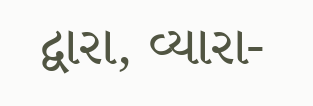દ્વારા, વ્યારા-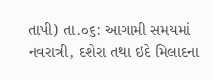તાપી) તા.૦૬: આગામી સમયમાં નવરાત્રી, દશેરા તથા ઇદે મિલાદના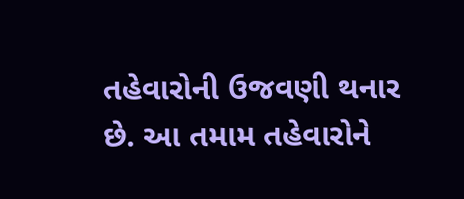તહેવારોની ઉજવણી થનાર છે. આ તમામ તહેવારોને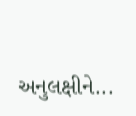અનુલક્ષીને...